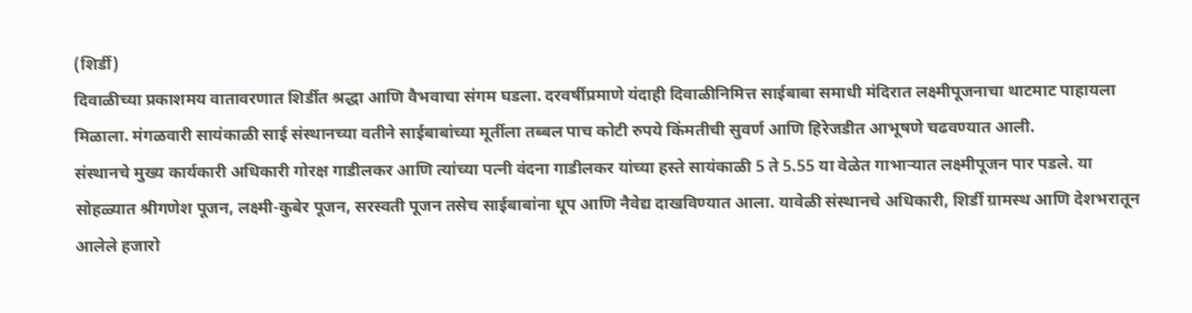(शिर्डी)
दिवाळीच्या प्रकाशमय वातावरणात शिर्डीत श्रद्धा आणि वैभवाचा संगम घडला. दरवर्षीप्रमाणे यंदाही दिवाळीनिमित्त साईबाबा समाधी मंदिरात लक्ष्मीपूजनाचा थाटमाट पाहायला मिळाला. मंगळवारी सायंकाळी साई संस्थानच्या वतीने साईबाबांच्या मूर्तीला तब्बल पाच कोटी रुपये किंमतीची सुवर्ण आणि हिरेजडीत आभूषणे चढवण्यात आली.
संस्थानचे मुख्य कार्यकारी अधिकारी गोरक्ष गाडीलकर आणि त्यांच्या पत्नी वंदना गाडीलकर यांच्या हस्ते सायंकाळी 5 ते 5.55 या वेळेत गाभाऱ्यात लक्ष्मीपूजन पार पडले. या सोहळ्यात श्रीगणेश पूजन, लक्ष्मी-कुबेर पूजन, सरस्वती पूजन तसेच साईबाबांना धूप आणि नैवेद्य दाखविण्यात आला. यावेळी संस्थानचे अधिकारी, शिर्डी ग्रामस्थ आणि देशभरातून आलेले हजारो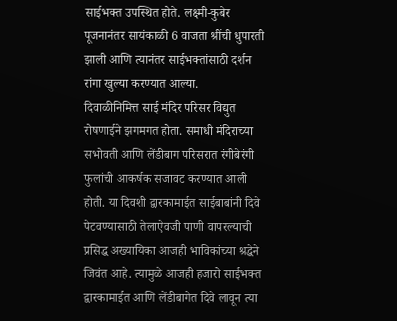साईभक्त उपस्थित होते. लक्ष्मी-कुबेर पूजनानंतर सायंकाळी 6 वाजता श्रींची धुपारती झाली आणि त्यानंतर साईभक्तांसाठी दर्शन रांगा खुल्या करण्यात आल्या.
दिवाळीनिमित्त साई मंदिर परिसर विद्युत रोषणाईने झगमगत होता. समाधी मंदिराच्या सभोवती आणि लेंडीबाग परिसरात रंगीबेरंगी फुलांची आकर्षक सजावट करण्यात आली होती. या दिवशी द्वारकामाईत साईबाबांनी दिवे पेटवण्यासाठी तेलाऐवजी पाणी वापरल्याची प्रसिद्ध अख्यायिका आजही भाविकांच्या श्रद्धेने जिवंत आहे. त्यामुळे आजही हजारो साईभक्त द्वारकामाईत आणि लेंडीबागेत दिवे लावून त्या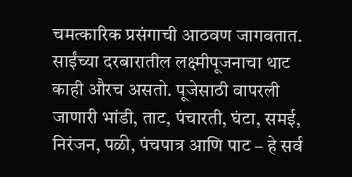चमत्कारिक प्रसंगाची आठवण जागवतात.
साईंच्या दरबारातील लक्ष्मीपूजनाचा थाट काही औरच असतो. पूजेसाठी वापरली जाणारी भांडी, ताट, पंचारती, घंटा, समई, निरंजन, पळी, पंचपात्र आणि पाट – हे सर्व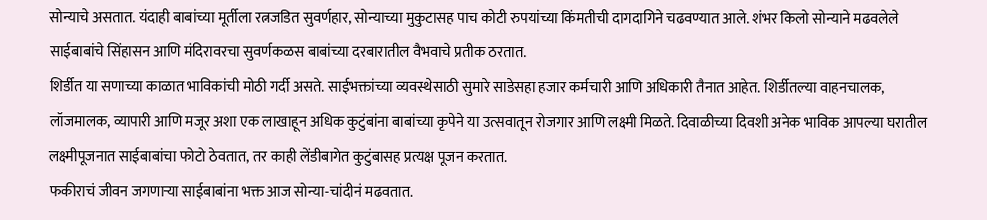सोन्याचे असतात. यंदाही बाबांच्या मूर्तीला रत्नजडित सुवर्णहार, सोन्याच्या मुकुटासह पाच कोटी रुपयांच्या किंमतीची दागदागिने चढवण्यात आले. शंभर किलो सोन्याने मढवलेले साईबाबांचे सिंहासन आणि मंदिरावरचा सुवर्णकळस बाबांच्या दरबारातील वैभवाचे प्रतीक ठरतात.
शिर्डीत या सणाच्या काळात भाविकांची मोठी गर्दी असते. साईभक्तांच्या व्यवस्थेसाठी सुमारे साडेसहा हजार कर्मचारी आणि अधिकारी तैनात आहेत. शिर्डीतल्या वाहनचालक, लॉजमालक, व्यापारी आणि मजूर अशा एक लाखाहून अधिक कुटुंबांना बाबांच्या कृपेने या उत्सवातून रोजगार आणि लक्ष्मी मिळते. दिवाळीच्या दिवशी अनेक भाविक आपल्या घरातील लक्ष्मीपूजनात साईबाबांचा फोटो ठेवतात, तर काही लेंडीबागेत कुटुंबासह प्रत्यक्ष पूजन करतात.
फकीराचं जीवन जगणाऱ्या साईबाबांना भक्त आज सोन्या-चांदीनं मढवतात.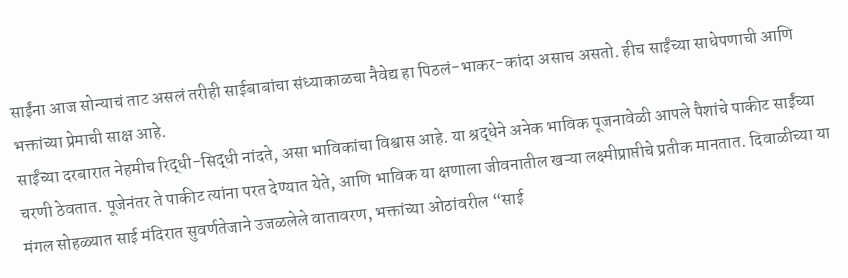साईंना आज सोन्याचं ताट असलं तरीही साईबाबांचा संध्याकाळचा नैवेद्य हा पिठलं-भाकर-कांदा असाच असतो. हीच साईंच्या साधेपणाची आणि भक्तांच्या प्रेमाची साक्ष आहे.
साईंच्या दरबारात नेहमीच रिद्धी-सिद्धी नांदते, असा भाविकांचा विश्वास आहे. या श्रद्धेने अनेक भाविक पूजनावेळी आपले पैशांचे पाकीट साईंच्या चरणी ठेवतात. पूजेनंतर ते पाकीट त्यांना परत देण्यात येते, आणि भाविक या क्षणाला जीवनातील खऱ्या लक्ष्मीप्राप्तीचे प्रतीक मानतात. दिवाळीच्या या मंगल सोहळ्यात साई मंदिरात सुवर्णतेजाने उजळलेले वातावरण, भक्तांच्या ओठांवरील “साई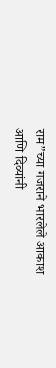राम”च्या गजराने भारलेले आकाश आणि दिव्यांनी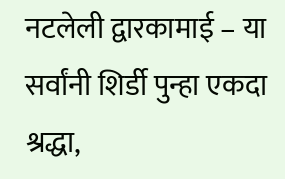नटलेली द्वारकामाई – या सर्वांनी शिर्डी पुन्हा एकदा श्रद्धा,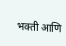भक्ती आणि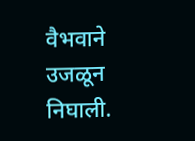वैभवाने उजळून निघाली.